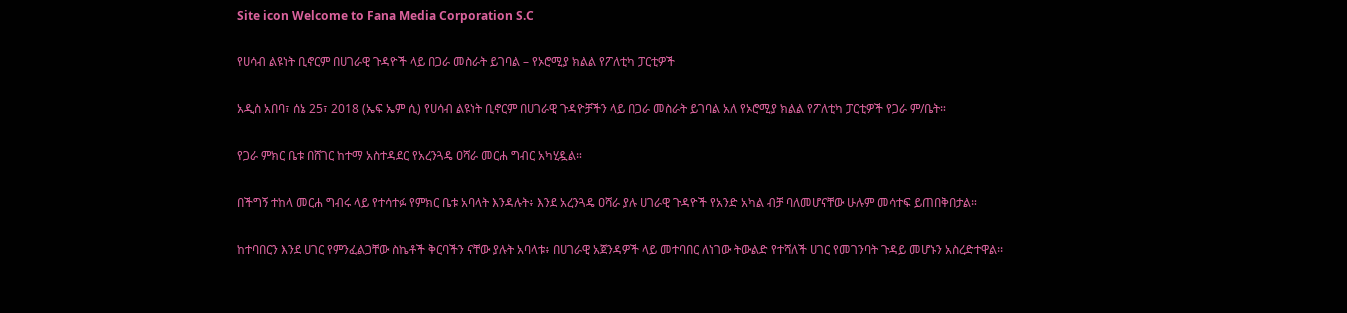Site icon Welcome to Fana Media Corporation S.C

የሀሳብ ልዩነት ቢኖርም በሀገራዊ ጉዳዮች ላይ በጋራ መስራት ይገባል – የኦሮሚያ ክልል የፖለቲካ ፓርቲዎች

አዲስ አበባ፣ ሰኔ 25፣ 2018 (ኤፍ ኤም ሲ) የሀሳብ ልዩነት ቢኖርም በሀገራዊ ጉዳዮቻችን ላይ በጋራ መስራት ይገባል አለ የኦሮሚያ ክልል የፖለቲካ ፓርቲዎች የጋራ ም/ቤት።

የጋራ ምክር ቤቱ በሸገር ከተማ አስተዳደር የአረንጓዴ ዐሻራ መርሐ ግብር አካሂዷል።

በችግኝ ተከላ መርሐ ግብሩ ላይ የተሳተፉ የምክር ቤቱ አባላት እንዳሉት፥ እንደ አረንጓዴ ዐሻራ ያሉ ሀገራዊ ጉዳዮች የአንድ አካል ብቻ ባለመሆናቸው ሁሉም መሳተፍ ይጠበቅበታል።

ከተባበርን እንደ ሀገር የምንፈልጋቸው ስኬቶች ቅርባችን ናቸው ያሉት አባላቱ፥ በሀገራዊ አጀንዳዎች ላይ መተባበር ለነገው ትውልድ የተሻለች ሀገር የመገንባት ጉዳይ መሆኑን አስረድተዋል፡፡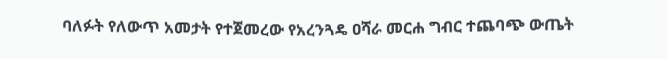ባለፉት የለውጥ አመታት የተጀመረው የአረንጓዴ ዐሻራ መርሐ ግብር ተጨባጭ ውጤት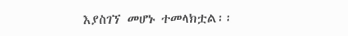እያስገኘ መሆኑ ተመላክቷል፡፡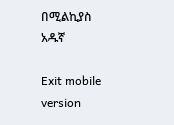በሚልኪያስ አዱኛ

Exit mobile version